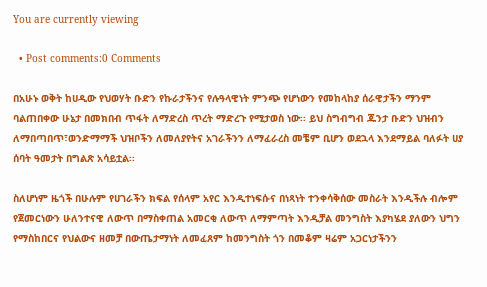You are currently viewing

  • Post comments:0 Comments

በአሁኑ ወቅት ከሀዲው የህወሃት ቡድን የኩራታችንና የሉዓላዊነት ምንጭ የሆነውን የመከላከያ ሰራዊታችን ማንም ባልጠበቀው ሁኔታ በመክበብ ጥፋት ለማድረስ ጥረት ማድረጉ የሚታወስ ነው፡፡ ይህ ስግብግብ ጁንታ ቡድን ህዝብን ለማበጣበጥ፣ወንድማማች ህዝቦችን ለመለያየትና አገራችንን ለማፈራረስ መቼም ቢሆን ወደኋላ እንደማይል ባለፉት ሀያ ሰባት ዓመታት በግልጽ አሳይቷል፡፡

ስለሆነም ዜጎች በሁሉም የሀገራችን ክፍል የሰላም አየር እንዲተነፍሱና በነጻነት ተንቀሳቅሰው መስራት እንዲችሉ ብሎም የጀመርነውን ሁለንተናዊ ለውጥ በማስቀጠል አመርቂ ለውጥ ለማምጣት እንዲቻል መንግስት እያካሄደ ያለውን ህግን የማስከበርና የህልውና ዘመቻ በውጤታማነት ለመፈጸም ከመንግስት ጎን በመቆም ዛሬም አጋርነታችንን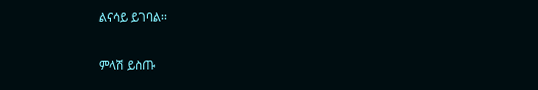ልናሳይ ይገባል፡፡

ምላሽ ይስጡ